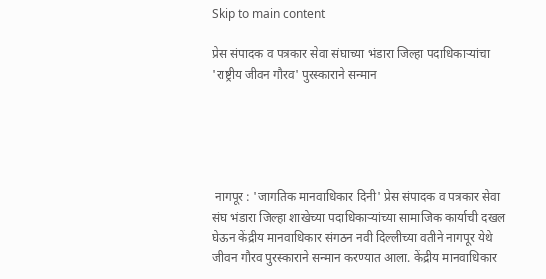Skip to main content

प्रेस संपादक व पत्रकार सेवा संघाच्या भंडारा जिल्हा पदाधिकाऱ्यांचा 'राष्ट्रीय जीवन गौरव' पुरस्काराने सन्मान





 नागपूर : 'जागतिक मानवाधिकार दिनी' प्रेस संपादक व पत्रकार सेवा संघ भंडारा जिल्हा शाखेच्या पदाधिकाऱ्यांच्या सामाजिक कार्याची दखल घेऊन केंद्रीय मानवाधिकार संगठन नवी दिल्लीच्या वतीने नागपूर येथे जीवन गौरव पुरस्काराने सन्मान करण्यात आला. केंद्रीय मानवाधिकार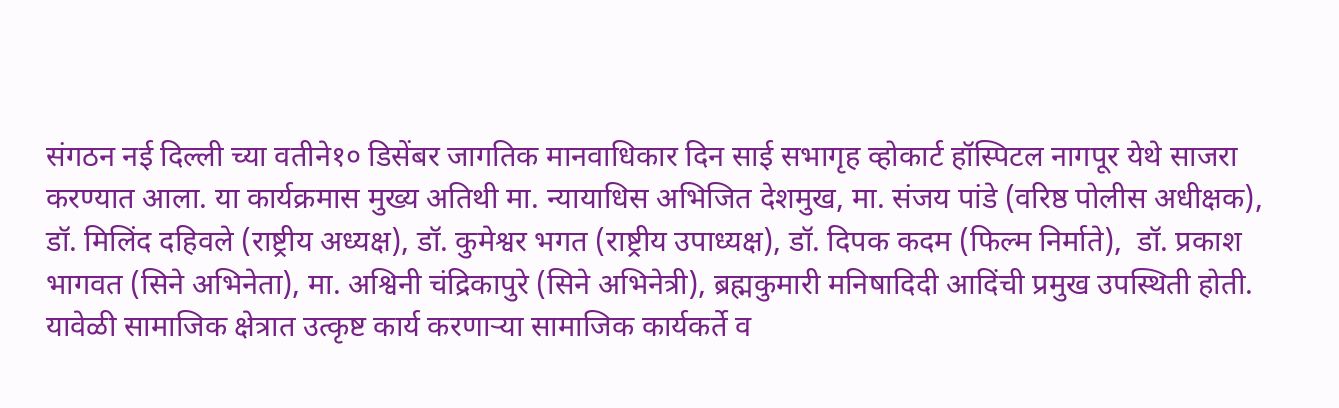संगठन नई दिल्ली च्या वतीने१० डिसेंबर जागतिक मानवाधिकार दिन साई सभागृह व्होकार्ट हॉस्पिटल नागपूर येथे साजरा करण्यात आला. या कार्यक्रमास मुख्य अतिथी मा. न्यायाधिस अभिजित देशमुख, मा. संजय पांडे (वरिष्ठ पोलीस अधीक्षक), डॉ. मिलिंद दहिवले (राष्ट्रीय अध्यक्ष), डॉ. कुमेश्वर भगत (राष्ट्रीय उपाध्यक्ष), डॉ. दिपक कदम (फिल्म निर्माते),  डॉ. प्रकाश भागवत (सिने अभिनेता), मा. अश्विनी चंद्रिकापुरे (सिने अभिनेत्री), ब्रह्मकुमारी मनिषादिदी आदिंची प्रमुख उपस्थिती होती. यावेळी सामाजिक क्षेत्रात उत्कृष्ट कार्य करणाऱ्या सामाजिक कार्यकर्ते व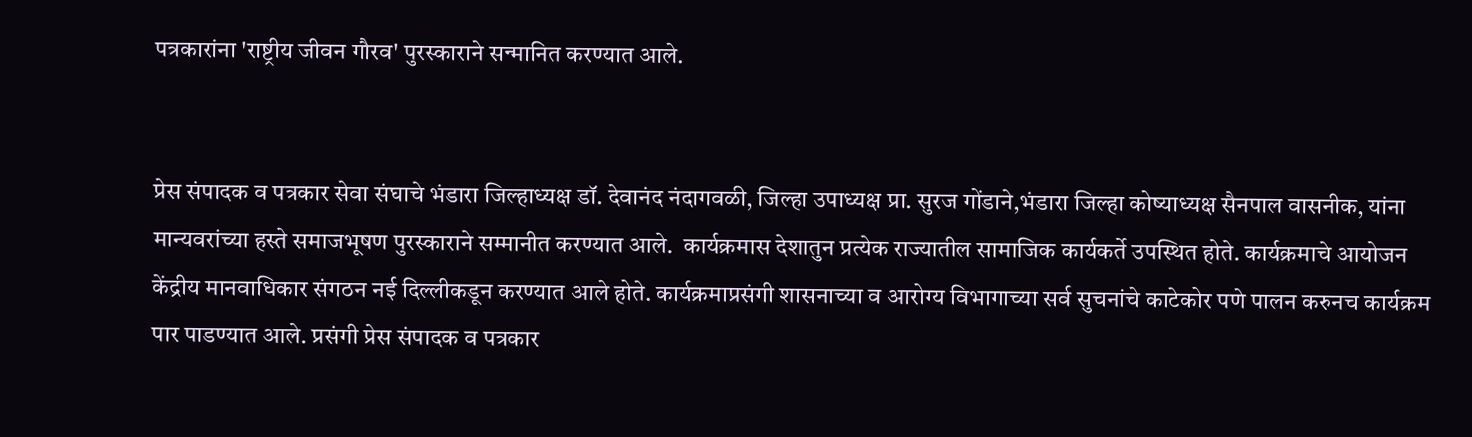पत्रकारांना 'राष्ट्रीय जीवन गौरव' पुरस्काराने सन्मानित करण्यात आले.


प्रेस संपादक व पत्रकार सेवा संघाचे भंडारा जिल्हाध्यक्ष डॉ. देवानंद नंदागवळी, जिल्हा उपाध्यक्ष प्रा. सुरज गोंडाने,भंडारा जिल्हा कोष्याध्यक्ष सैनपाल वासनीक, यांना मान्यवरांच्या हस्ते समाजभूषण पुरस्काराने सम्मानीत करण्यात आले.  कार्यक्रमास देशातुन प्रत्येक राज्यातील सामाजिक कार्यकर्ते उपस्थित होते. कार्यक्रमाचे आयोजन केंद्रीय मानवाधिकार संगठन नई दिल्लीकडून करण्यात आले होते. कार्यक्रमाप्रसंगी शासनाच्या व आरोग्य विभागाच्या सर्व सुचनांचे काटेकोर पणे पालन करुनच कार्यक्रम पार पाडण्यात आले. प्रसंगी प्रेस संपादक व पत्रकार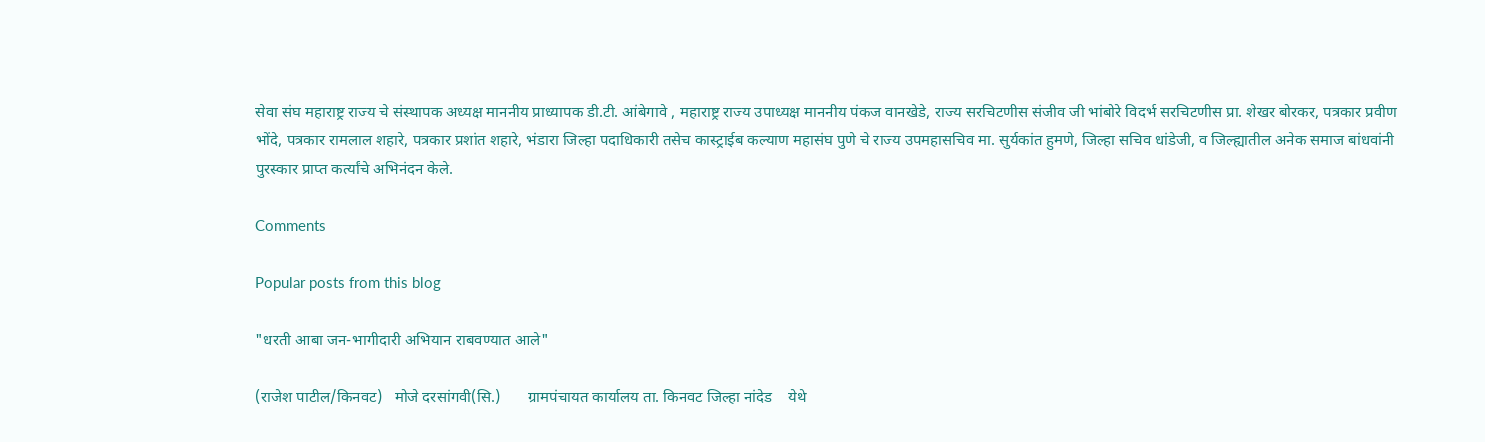सेवा संघ महाराष्ट्र राज्य चे संस्थापक अध्यक्ष माननीय प्राध्यापक डी.टी. आंबेगावे , महाराष्ट्र राज्य उपाध्यक्ष माननीय पंकज वानखेडे, राज्य सरचिटणीस संजीव जी भांबोरे विदर्भ सरचिटणीस प्रा. शेखर बोरकर, पत्रकार प्रवीण भोंदे, पत्रकार रामलाल शहारे, पत्रकार प्रशांत शहारे, भंडारा जिल्हा पदाधिकारी तसेच कास्ट्राईब कल्याण महासंघ पुणे चे राज्य उपमहासचिव मा. सुर्यकांत हुमणे, जिल्हा सचिव धांडेजी, व जिल्ह्यातील अनेक समाज बांधवांनी पुरस्कार प्राप्त कर्त्यांचे अभिनंदन केले.

Comments

Popular posts from this blog

"धरती आबा जन-भागीदारी अभियान राबवण्यात आले"

(राजेश पाटील/किनवट)   मोजे दरसांगवी(सि.)       ग्रामपंचायत कार्यालय ता. किनवट जिल्हा नांदेड    येथे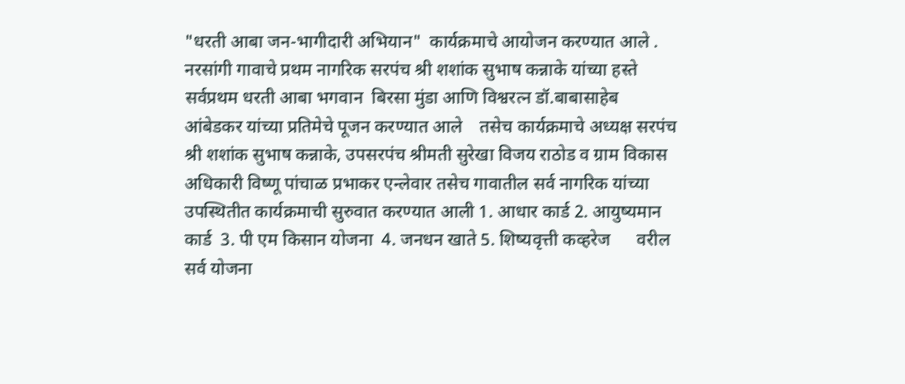"धरती आबा जन-भागीदारी अभियान"  कार्यक्रमाचे आयोजन करण्यात आले .  नरसांगी गावाचे प्रथम नागरिक सरपंच श्री शशांक सुभाष कन्नाके यांच्या हस्ते सर्वप्रथम धरती आबा भगवान  बिरसा मुंडा आणि विश्वरत्न डॉ.बाबासाहेब आंबेडकर यांच्या प्रतिमेचे पूजन करण्यात आले    तसेच कार्यक्रमाचे अध्यक्ष सरपंच श्री शशांक सुभाष कन्नाके, उपसरपंच श्रीमती सुरेखा विजय राठोड व ग्राम विकास अधिकारी विष्णू पांचाळ प्रभाकर एन्लेवार तसेच गावातील सर्व नागरिक यांच्या उपस्थितीत कार्यक्रमाची सुरुवात करण्यात आली 1. आधार कार्ड 2. आयुष्यमान कार्ड  3. पी एम किसान योजना  4. जनधन खाते 5. शिष्यवृत्ती कव्हरेज      वरील सर्व योजना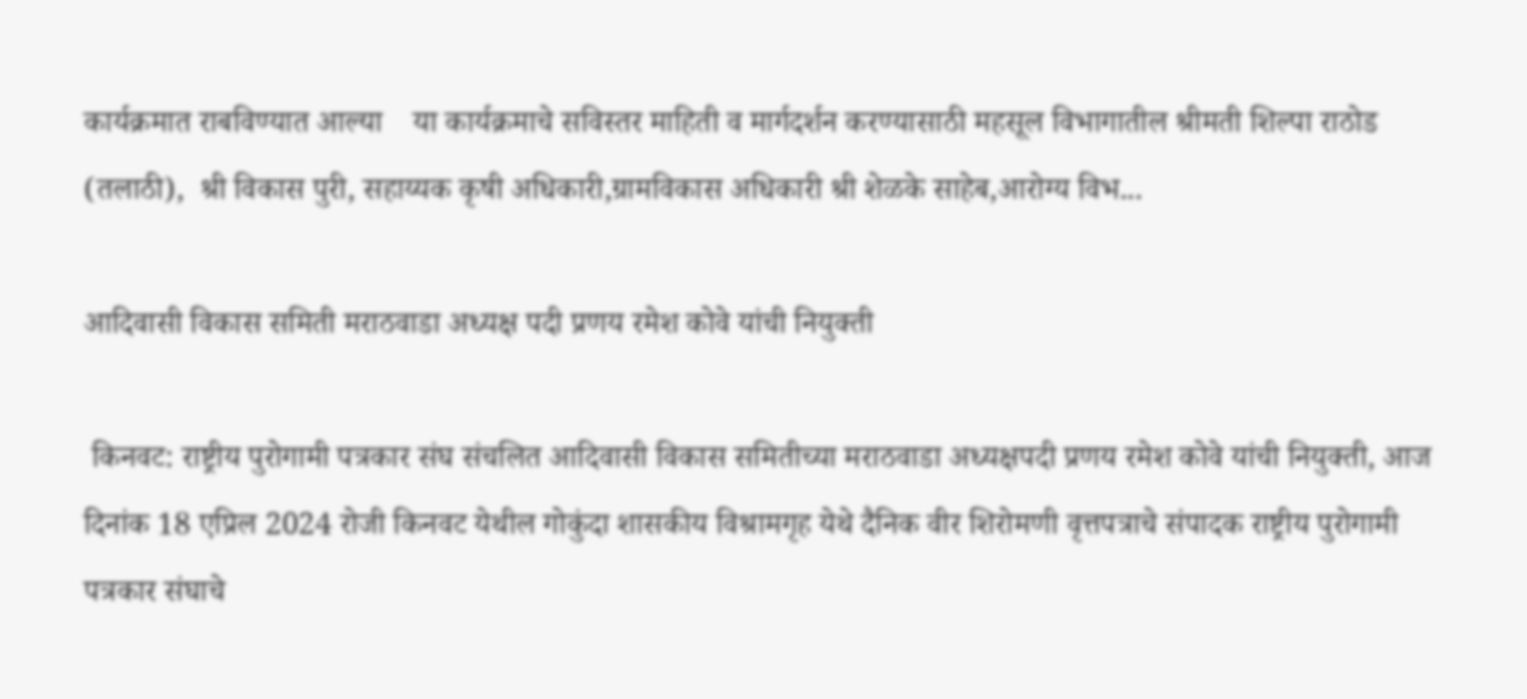कार्यक्रमात राबविण्यात आल्या    या कार्यक्रमाचे सविस्तर माहिती व मार्गदर्शन करण्यासाठी महसूल विभागातील श्रीमती शिल्पा राठोड (तलाठी),  श्री विकास पुरी, सहाय्यक कृषी अधिकारी,ग्रामविकास अधिकारी श्री शेळके साहेब,आरोग्य विभ...

आदिवासी विकास समिती मराठवाडा अध्यक्ष पदी प्रणय रमेश कोवे यांची नियुक्ती

 किनवट: राष्ट्रीय पुरोगामी पत्रकार संघ संचलित आदिवासी विकास समितीच्या मराठवाडा अध्यक्षपदी प्रणय रमेश कोवे यांची नियुक्ती, आज दिनांक 18 एप्रिल 2024 रोजी किनवट येथील गोकुंदा शासकीय विश्रामगृह येथे दैनिक वीर शिरोमणी वृत्तपत्राचे संपादक राष्ट्रीय पुरोगामी पत्रकार संघाचे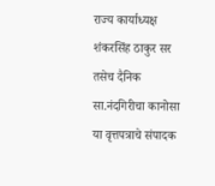राज्य कार्याध्यक्ष शंकरसिंह ठाकुर सर तसेच दैनिक सा.नंदगिरीचा कानोसा या वृत्तपत्राचे संपादक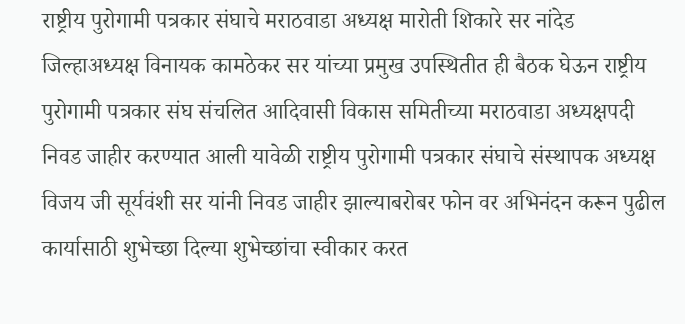राष्ट्रीय पुरोगामी पत्रकार संघाचे मराठवाडा अध्यक्ष मारोती शिकारे सर नांदेड जिल्हाअध्यक्ष विनायक कामठेकर सर यांच्या प्रमुख उपस्थितीत ही बैठक घेऊन राष्ट्रीय पुरोगामी पत्रकार संघ संचलित आदिवासी विकास समितीच्या मराठवाडा अध्यक्षपदी निवड जाहीर करण्यात आली यावेळी राष्ट्रीय पुरोगामी पत्रकार संघाचे संस्थापक अध्यक्ष विजय जी सूर्यवंशी सर यांनी निवड जाहीर झाल्याबरोबर फोन वर अभिनंदन करून पुढील कार्यासाठी शुभेच्छा दिल्या शुभेच्छांचा स्वीकार करत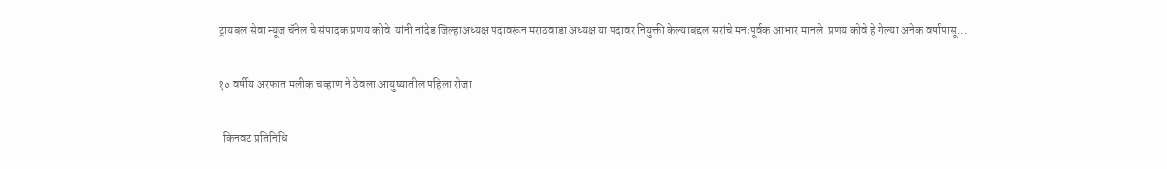ट्रायबल सेवा न्यूज चॅनेल चे संपादक प्रणय कोवे  यांनी नांदेड जिल्हाअध्यक्ष पदावरून मराठवाडा अध्यक्ष या पदावर नियुक्ती केल्याबद्दल सरांचे मनःपूर्वक आभार मानले  प्रणय कोवे हे गेल्या अनेक वर्षापासू...

१० वर्षीय अरफात मलीक चव्हाण ने ठेवला आयुष्यातील पहिला रोजा

  किनवट प्रतिनिधि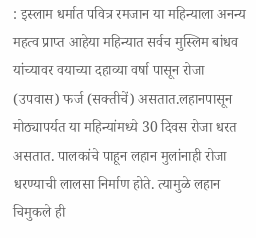: इस्लाम धर्मात पवित्र रमजान या महिन्याला अनन्य महत्व प्राप्त आहेया महिन्यात सर्वच मुस्लिम बांधव यांच्यावर वयाच्या दहाव्या वर्षा पासून रोजा (उपवास) फर्ज (सक्तीचें) असतात.लहानपासून मोठ्यापर्यत या महिन्यांमध्ये 30 दिवस रोजा धरत असतात. पालकांचे पाहून लहान मुलांनाही रोजा धरण्याची लालसा निर्माण होते. त्यामुळे लहान चिमुकले ही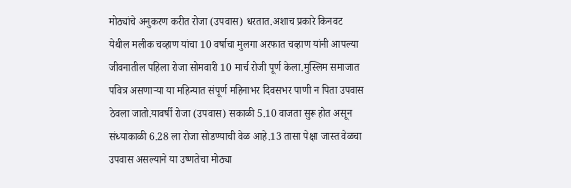मोठ्यांचे अनुकरण करीत रोजा (उपवास) धरतात.अशाच प्रकारे किनवट येथील मलीक चव्हाण यांचा 10 वर्षाचा मुलगा अरफात चव्हाण यांनी आपल्या जीवनातील पहिला रोजा सोमवारी 10 मार्च रोजी पूर्ण केला.मुस्लिम समाजात पवित्र असणाऱ्या या महिन्यात संपूर्ण महिनाभर दिवसभर पाणी न पिता उपवास ठेवला जातो.यावर्षी रोजा (उपवास) सकाळी 5.10 वाजता सुरू होत असून संध्याकाळी 6.28 ला रोजा सोडण्याची वेळ आहे.13 तासा पेक्षा जास्त वेळचा उपवास असल्याने या उष्णतेचा मोठ्या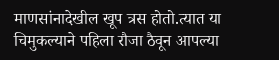माणसांनादेखील खूप त्रस होतो.त्यात या चिमुकल्याने पहिला रौजा ठैवून आपल्या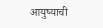आयुष्याची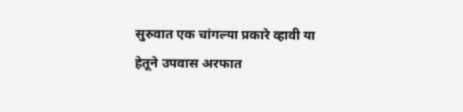सुरुवात एक चांगल्या प्रकारे व्हावी या हेतूने उपवास अरफात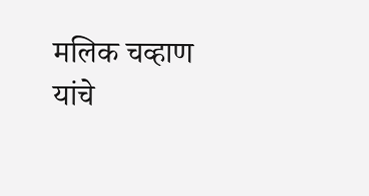मलिक चव्हाण यांचे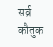सर्व्र कौतुक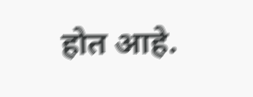होत आहे.